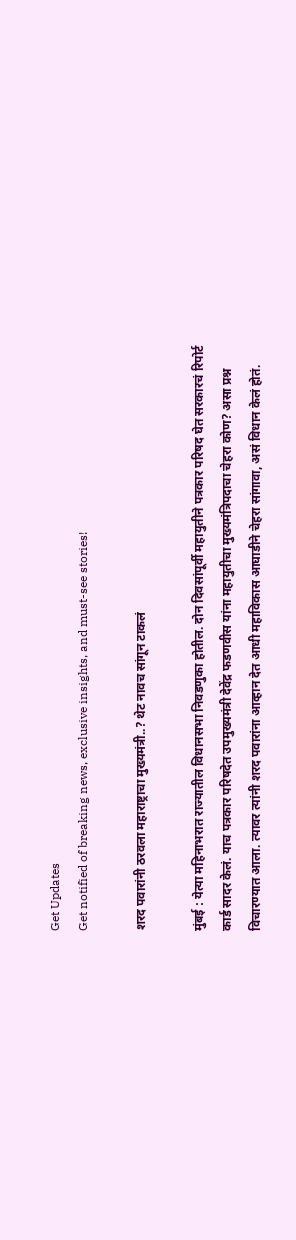Get Updates
Get notified of breaking news, exclusive insights, and must-see stories!

शरद पवारांनी ठरवला महाराष्ट्राचा मुख्यमंत्री..? थेट नावच सांगून टाकलं

मुंबई : येत्या महिनाभरात राज्यातील विधानसभा निवडणुका होतील. दोन दिवसांपूर्वी महायुतीने पत्रकार परिषद घेत सरकारचं रिपोर्ट कार्ड सादर केलं. याच पत्रकार परिषदेत उपमुख्यमंत्री देवेंद्र फडणवीस यांना महायुतीचा मुख्यमंत्रिपदाचा चेहरा कोण? असा प्रश्न विचारण्यात आला. त्यावर त्यांनी शरद पवारांना आव्हान देत आधी महाविकास आघाडीने चेहरा सांगावा, असं विधान केलं होतं.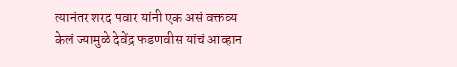त्यानंतर शरद पवार यांनी एक असं वक्तव्य केलं ज्यामुळे देवेंद्र फडणवीस यांचं आव्हान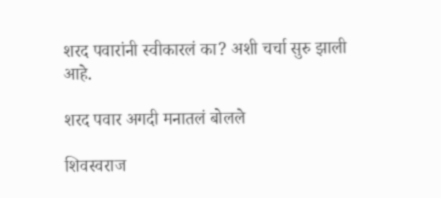शरद पवारांनी स्वीकारलं का? अशी चर्चा सुरु झाली आहे.

शरद पवार अगदी मनातलं बोलले

शिवस्वराज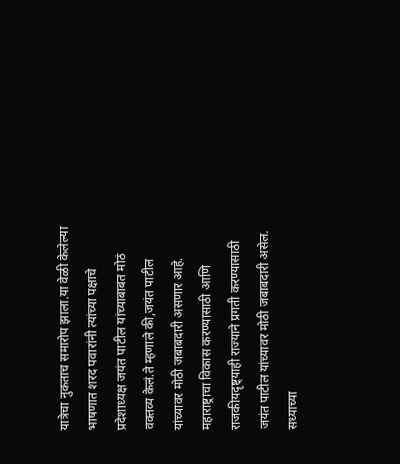यात्रेचा नुकताच समारोप झाला.या वेळी केलेल्या भाषणात शरद पवारांनी त्यांच्या पक्षाचे प्रदेशाध्यक्ष जयंत पाटील यांच्याबाबत मोठं वक्तव्य केलं.ते म्हणाले की,जयंत पाटील यांच्यावर मोठी जबाबदारी असणार आहे. महाराष्ट्राचा विकास करण्यासाठी आणि राजकीयदृष्ट्याही राज्याने प्रगती करण्यासाठी जयंत पाटील यांच्यावर मोठी जबाबदारी असेल. सध्याच्या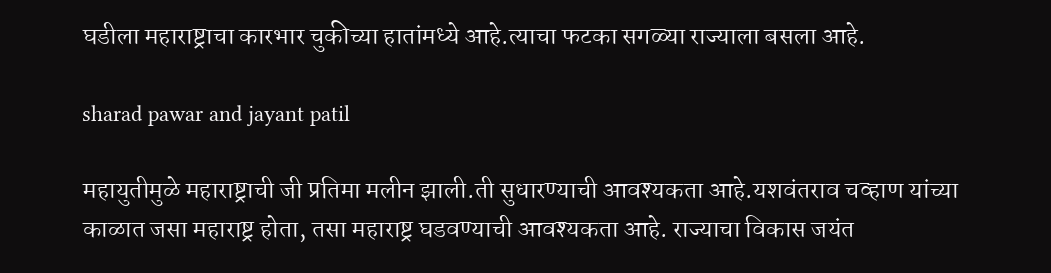घडीला महाराष्ट्राचा कारभार चुकीच्या हातांमध्ये आहे.त्याचा फटका सगळ्या राज्याला बसला आहे.

sharad pawar and jayant patil

महायुतीमुळे महाराष्ट्राची जी प्रतिमा मलीन झाली.ती सुधारण्याची आवश्यकता आहे.यशवंतराव चव्हाण यांच्या काळात जसा महाराष्ट्र होता, तसा महाराष्ट्र घडवण्याची आवश्यकता आहे. राज्याचा विकास जयंत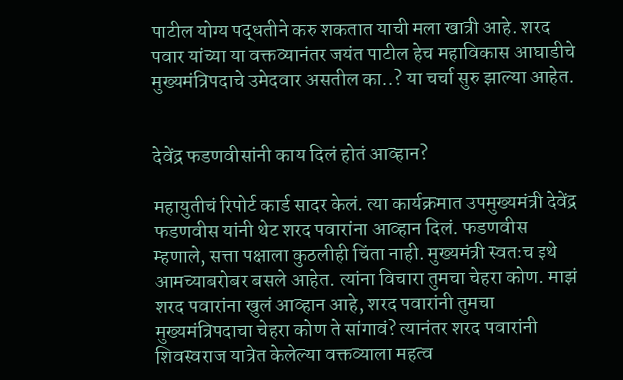पाटील योग्य पद्धतीने करु शकतात याची मला खात्री आहे. शरद पवार यांच्या या वक्तव्यानंतर जयंत पाटील हेच महाविकास आघाडीचे मुख्यमंत्रिपदाचे उमेदवार असतील का..? या चर्चा सुरु झाल्या आहेत.


देवेंद्र फडणवीसांनी काय दिलं होतं आव्हान?

महायुतीचं रिपोर्ट कार्ड सादर केलं. त्या कार्यक्रमात उपमुख्यमंत्री देवेंद्र फडणवीस यांनी थेट शरद पवारांना आव्हान दिलं. फडणवीस म्हणाले, सत्ता पक्षाला कुठलीही चिंता नाही. मुख्यमंत्री स्वतःच इथे आमच्याबरोबर बसले आहेत. त्यांना विचारा तुमचा चेहरा कोण. माझं शरद पवारांना खुलं आव्हान आहे, शरद पवारांनी तुमचा मुख्यमंत्रिपदाचा चेहरा कोण ते सांगावं? त्यानंतर शरद पवारांनी शिवस्वराज यात्रेत केलेल्या वक्तव्याला महत्व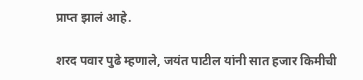प्राप्त झालं आहे.

शरद पवार पुढे म्हणाले, जयंत पाटील यांनी सात हजार किमीची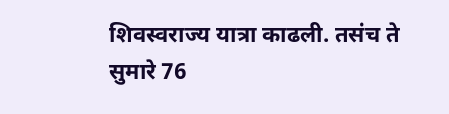शिवस्वराज्य यात्रा काढली. तसंच ते सुमारे 76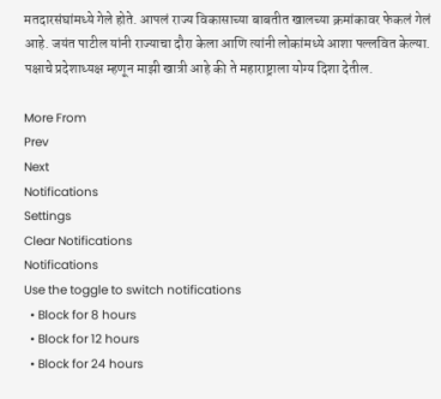मतदारसंघांमध्ये गेले होते. आपलं राज्य विकासाच्या बाबतीत खालच्या क्रमांकावर फेकलं गेलं आहे. जयंत पाटील यांनी राज्याचा दौरा केला आणि त्यांनी लोकांमध्ये आशा पल्लवित केल्या. पक्षाचे प्रदेशाध्यक्ष म्हणून माझी खात्री आहे की ते महाराष्ट्राला योग्य दिशा देतील.

More From
Prev
Next
Notifications
Settings
Clear Notifications
Notifications
Use the toggle to switch notifications
  • Block for 8 hours
  • Block for 12 hours
  • Block for 24 hours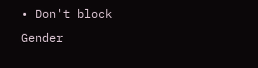• Don't block
Gender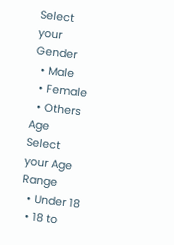Select your Gender
  • Male
  • Female
  • Others
Age
Select your Age Range
  • Under 18
  • 18 to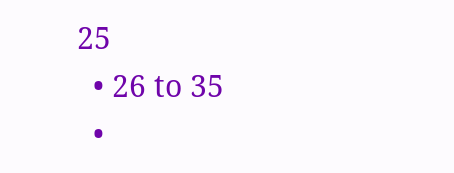25
  • 26 to 35
  •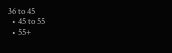36 to 45
  • 45 to 55
  • 55+